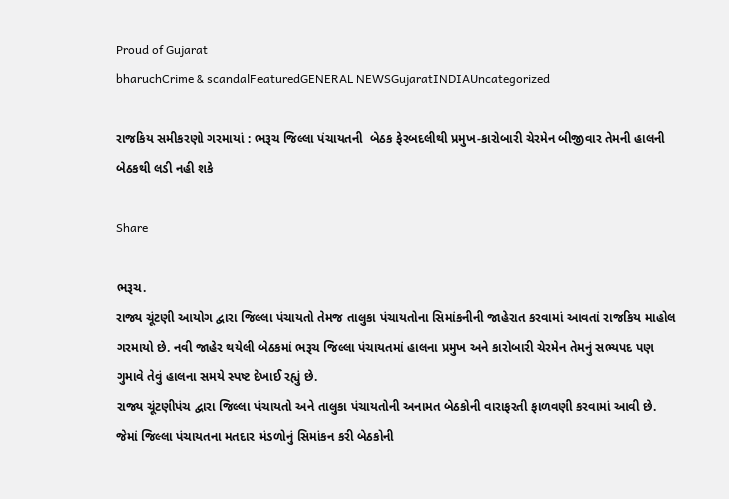Proud of Gujarat
bharuchCrime & scandalFeaturedGENERAL NEWSGujaratINDIAUncategorized

રાજકિય સમીકરણો ગરમાયાં : ભરૂચ જિલ્લા પંચાયતની  બેઠક ફેરબદલીથી પ્રમુખ-કારોબારી ચેરમેન બીજીવાર તેમની હાલની બેઠકથી લડી નહી શકે

Share

ભરૂચ.
રાજ્ય ચૂંટણી આયોગ દ્વારા જિલ્લા પંચાયતો તેમજ તાલુકા પંચાયતોના સિમાંકનીની જાહેરાત કરવામાં આવતાં રાજકિય માહોલ ગરમાયો છે. નવી જાહેર થયેલી બેઠકમાં ભરૂચ જિલ્લા પંચાયતમાં હાલના પ્રમુખ અને કારોબારી ચેરમેન તેમનું સભ્યપદ પણ ગુમાવે તેવું હાલના સમયે સ્પષ્ટ દેખાઈ રહ્યું છે.
રાજ્ય ચૂંટણીપંચ દ્વારા જિલ્લા પંચાયતો અને તાલુકા પંચાયતોની અનામત બેઠકોની વારાફરતી ફાળવણી કરવામાં આવી છે. જેમાં જિલ્લા પંચાયતના મતદાર મંડળોનું સિમાંકન કરી બેઠકોની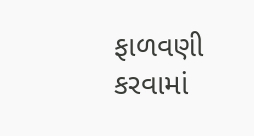ફાળવણી કરવામાં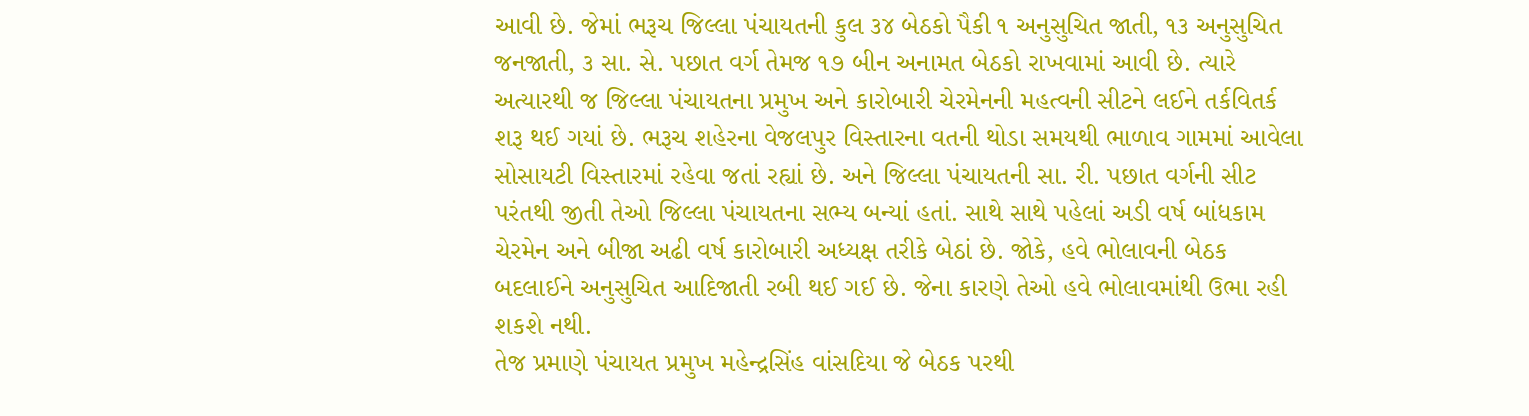આવી છે. જેમાં ભરૂચ જિલ્લા પંચાયતની કુલ ૩૪ બેઠકો પૈકી ૧ અનુસુચિત જાતી, ૧૩ અનુસુચિત જનજાતી, ૩ સા. સે. પછાત વર્ગ તેમજ ૧૭ બીન અનામત બેઠકો રાખવામાં આવી છે. ત્યારે અત્યારથી જ જિલ્લા પંચાયતના પ્રમુખ અને કારોબારી ચેરમેનની મહત્વની સીટને લઈને તર્કવિતર્ક શરૂ થઈ ગયાં છે. ભરૂચ શહેરના વેજલપુર વિસ્તારના વતની થોડા સમયથી ભાળાવ ગામમાં આવેલા સોસાયટી વિસ્તારમાં રહેવા જતાં રહ્યાં છે. અને જિલ્લા પંચાયતની સા. રી. પછાત વર્ગની સીટ પરંતથી જીતી તેઓ જિલ્લા પંચાયતના સભ્ય બન્યાં હતાં. સાથે સાથે પહેલાં અડી વર્ષ બાંધકામ ચેરમેન અને બીજા અઢી વર્ષ કારોબારી અધ્યક્ષ તરીકે બેઠાં છે. જોકે, હવે ભોલાવની બેઠક બદલાઈને અનુસુચિત આદિજાતી રબી થઈ ગઈ છે. જેના કારણે તેઓ હવે ભોલાવમાંથી ઉભા રહી શકશે નથી.
તેજ પ્રમાણે પંચાયત પ્રમુખ મહેન્દ્રસિંહ વાંસદિયા જે બેઠક પરથી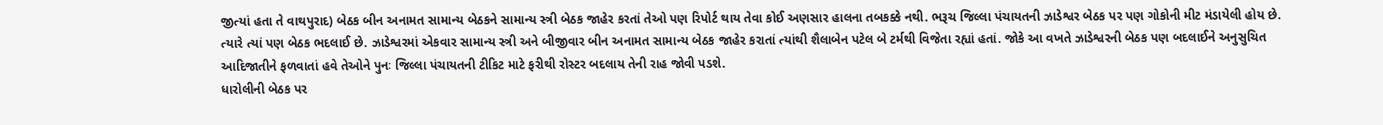જીત્યાં હતા તે વાથપુરાદ) બેઠક બીન અનામત સામાન્ય બેઠકને સામાન્ય સ્ત્રી બેઠક જાહેર કરતાં તેઓ પણ રિપોર્ટ થાય તેવા કોઈ અણસાર હાલના તબકક્કે નથી. ભરૂચ જિલ્લા પંચાયતની ઝાડેશ્વર બેઠક પર પણ ગોકોની મીટ મંડાયેલી હોય છે. ત્યારે ત્યાં પણ બેઠક ભદલાઈ છે. ઝાડેશ્વરમાં એકવાર સામાન્ય સ્ત્રી અને બીજીવાર બીન અનામત સામાન્ય બેઠક જાહેર કરાતાં ત્યાંથી શૈલાબેન પટેલ બે ટર્મથી વિજેતા રહ્યાં હતાં. જોકે આ વખતે ઝાડેશ્વરની બેઠક પણ બદલાઈને અનુસુચિત આદિજાતીને ફળવાતાં હવે તેઓને પુનઃ જિલ્લા પંચાયતની ટીકિટ માટે ફરીથી રોસ્ટર બદલાય તેની રાહ જોવી પડશે.
ધારોલીની બેઠક પર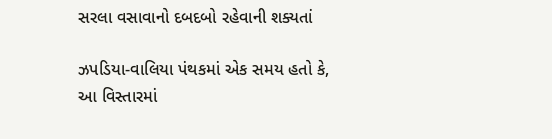સરલા વસાવાનો દબદબો રહેવાની શક્યતાં

ઝપડિયા-વાલિયા પંથકમાં એક સમય હતો કે, આ વિસ્તારમાં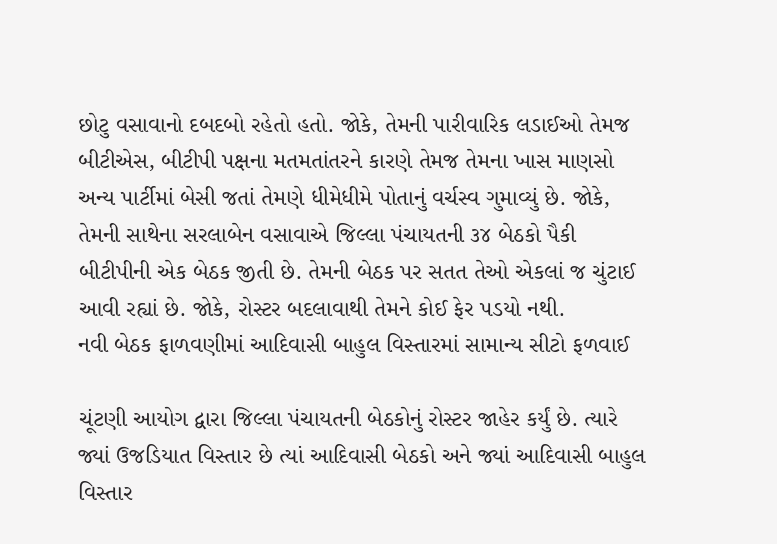છોટુ વસાવાનો દબદબો રહેતો હતો. જોકે, તેમની પારીવારિક લડાઈઓ તેમજ બીટીએસ, બીટીપી પક્ષના મતમતાંતરને કારણે તેમજ તેમના ખાસ માણસો અન્ય પાર્ટીમાં બેસી જતાં તેમણે ધીમેધીમે પોતાનું વર્ચસ્વ ગુમાવ્યું છે. જોકે, તેમની સાથેના સરલાબેન વસાવાએ જિલ્લા પંચાયતની ૩૪ બેઠકો પૈકી બીટીપીની એક બેઠક જીતી છે. તેમની બેઠક પર સતત તેઓ એકલાં જ ચુંટાઈ આવી રહ્યાં છે. જોકે, રોસ્ટર બદલાવાથી તેમને કોઈ ફેર પડયો નથી.
નવી બેઠક ફાળવણીમાં આદિવાસી બાહુલ વિસ્તારમાં સામાન્ય સીટો ફળવાઈ

ચૂંટણી આયોગ દ્વારા જિલ્લા પંચાયતની બેઠકોનું રોસ્ટર જાહેર કર્યું છે. ત્યારે જ્યાં ઉજડિયાત વિસ્તાર છે ત્યાં આદિવાસી બેઠકો અને જ્યાં આદિવાસી બાહુલ વિસ્તાર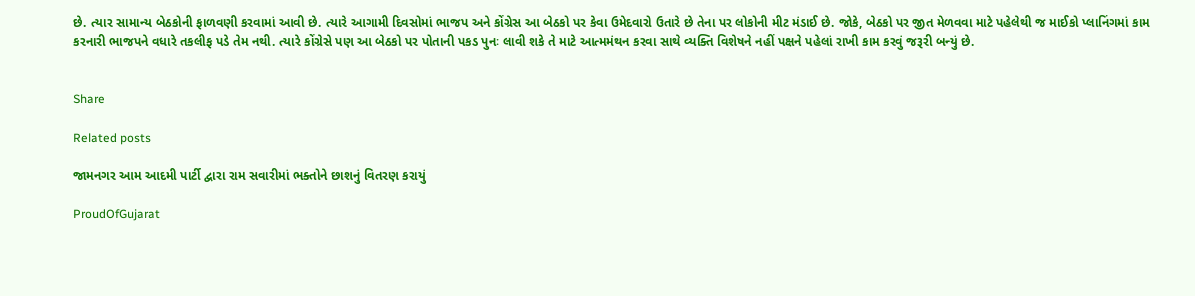છે. ત્યાર સામાન્ય બેઠકોની ફાળવણી કરવામાં આવી છે. ત્યારે આગામી દિવસોમાં ભાજપ અને કોંગ્રેસ આ બેઠકો પર કેવા ઉમેદવારો ઉતારે છે તેના પર લોકોની મીટ મંડાઈ છે. જોકે, બેઠકો પર જીત મેળવવા માટે પહેલેથી જ માઈકો પ્લાનિંગમાં કામ કરનારી ભાજપને વધારે તકલીફ પડે તેમ નથી. ત્યારે કોંગ્રેસે પણ આ બેઠકો પર પોતાની પકડ પુનઃ લાવી શકે તે માટે આત્મમંથન કરવા સાથે વ્યક્તિ વિશેષને નહીં પક્ષને પહેલાં રાખી કામ કરવું જરૂરી બન્યું છે.


Share

Related posts

જામનગર આમ આદમી પાર્ટી દ્વારા રામ સવારીમાં ભક્તોને છાશનું વિતરણ કરાયું

ProudOfGujarat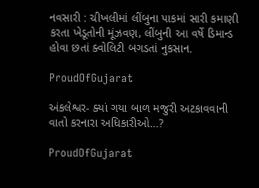નવસારી : ચીખલીમાં લીંબુના પાકમાં સારી કમાણી કરતા ખેડૂતોની મૂંઝવણ, લીંબુની આ વર્ષે ડિમાન્ડ હોવા છતાં ક્વોલિટી બગડતાં નુકસાન.

ProudOfGujarat

અંકલેશ્વર- ક્યાં ગયા બાળ મજુરી અટકાવવાની વાતો કરનારા અધિકારીઓ…?

ProudOfGujarat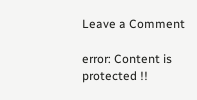Leave a Comment

error: Content is protected !!